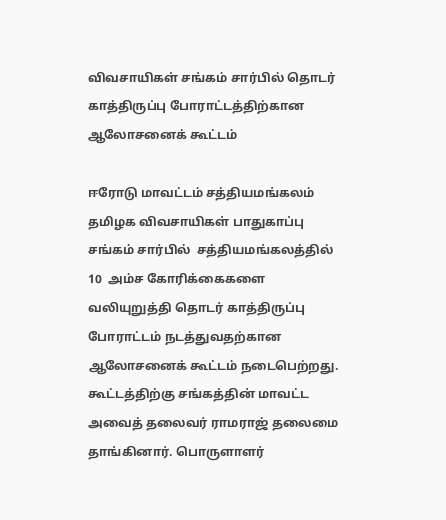விவசாயிகள் சங்கம் சார்பில் தொடர் காத்திருப்பு போராட்டத்திற்கான ஆலோசனைக் கூட்டம்

ஈரோடு மாவட்டம் சத்தியமங்கலம் தமிழக விவசாயிகள் பாதுகாப்பு சங்கம் சார்பில்  சத்தியமங்கலத்தில் 10  அம்ச கோரிக்கைகளை வலியுறுத்தி தொடர் காத்திருப்பு போராட்டம் நடத்துவதற்கான ஆலோசனைக் கூட்டம் நடைபெற்றது. கூட்டத்திற்கு சங்கத்தின் மாவட்ட அவைத் தலைவர் ராமராஜ் தலைமை தாங்கினார். பொருளாளர்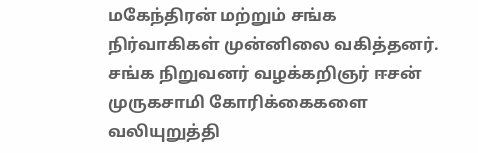மகேந்திரன் மற்றும் சங்க நிர்வாகிகள் முன்னிலை வகித்தனர்.  சங்க நிறுவனர் வழக்கறிஞர் ஈசன் முருகசாமி கோரிக்கைகளை வலியுறுத்தி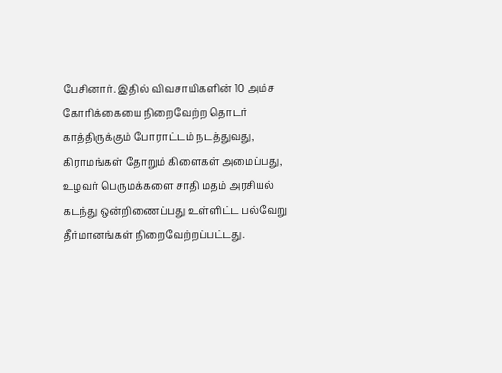பேசினார். இதில் விவசாயிகளின் 10 அம்ச கோரிக்கையை நிறைவேற்ற தொடர் காத்திருக்கும் போராட்டம் நடத்துவது, கிராமங்கள் தோறும் கிளைகள் அமைப்பது, உழவர் பெருமக்களை சாதி மதம் அரசியல் கடந்து ஒன்றிணைப்பது உள்ளிட்ட பல்வேறு தீர்மானங்கள் நிறைவேற்றப்பட்டது.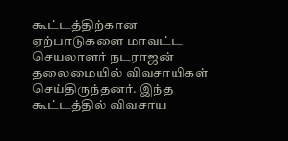கூட்டத்திற்கான ஏற்பாடுகளை மாவட்ட செயலாளர் நடராஜன் தலைமையில் விவசாயிகள் செய்திருந்தனர். இந்த கூட்டத்தில் விவசாய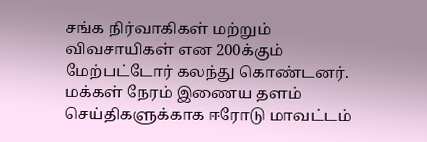சங்க நிர்வாகிகள் மற்றும் விவசாயிகள் என 200க்கும் மேற்பட்டோர் கலந்து கொண்டனர். மக்கள் நேரம் இணைய தளம் செய்திகளுக்காக ஈரோடு மாவட்டம்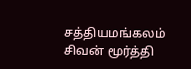சத்தியமங்கலம் சிவன் மூர்த்தி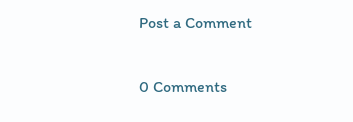Post a Comment

0 Comments